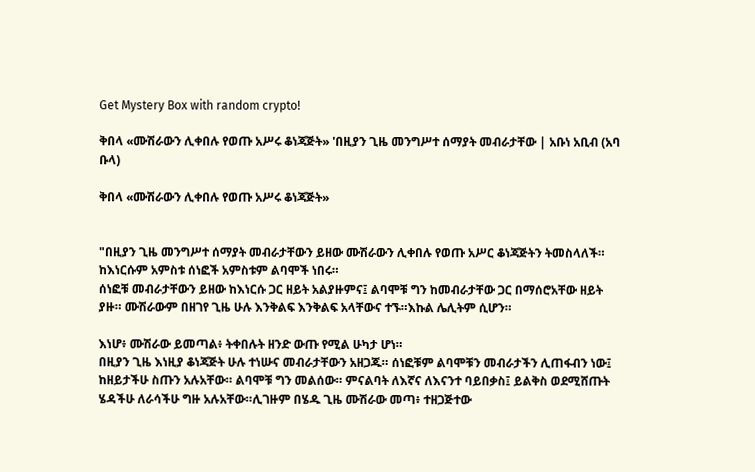Get Mystery Box with random crypto!

ቅበላ «ሙሽራውን ሊቀበሉ የወጡ አሥሩ ቆነጃጅት» 'በዚያን ጊዜ መንግሥተ ሰማያት መብራታቸው | አቡነ አቢብ (አባ ቡላ)

ቅበላ «ሙሽራውን ሊቀበሉ የወጡ አሥሩ ቆነጃጅት»


"በዚያን ጊዜ መንግሥተ ሰማያት መብራታቸውን ይዘው ሙሽራውን ሊቀበሉ የወጡ አሥር ቆነጃጅትን ትመስላለች።
ከእነርሱም አምስቱ ሰነፎች አምስቱም ልባሞች ነበሩ።
ሰነፎቹ መብራታቸውን ይዘው ከእነርሱ ጋር ዘይት አልያዙምና፤ ልባሞቹ ግን ከመብራታቸው ጋር በማሰሮአቸው ዘይት ያዙ። ሙሽራውም በዘገየ ጊዜ ሁሉ እንቅልፍ እንቅልፍ አላቸውና ተኙ።እኩል ሌሊትም ሲሆን።

እነሆ፥ ሙሽራው ይመጣል፥ ትቀበሉት ዘንድ ውጡ የሚል ሁካታ ሆነ።
በዚያን ጊዜ እነዚያ ቆነጃጅት ሁሉ ተነሡና መብራታቸውን አዘጋጁ። ሰነፎቹም ልባሞቹን መብራታችን ሊጠፋብን ነው፤ ከዘይታችሁ ስጡን አሉአቸው። ልባሞቹ ግን መልሰው። ምናልባት ለእኛና ለእናንተ ባይበቃስ፤ ይልቅስ ወደሚሸጡት ሄዳችሁ ለራሳችሁ ግዙ አሉአቸው።ሊገዙም በሄዱ ጊዜ ሙሽራው መጣ፥ ተዘጋጅተው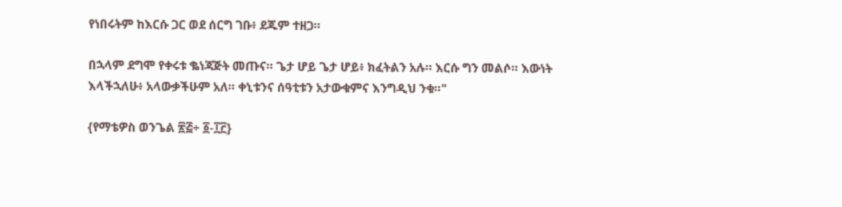የነበሩትም ከእርሱ ጋር ወደ ሰርግ ገቡ፥ ደጁም ተዘጋ።

በኋላም ደግሞ የቀሩቱ ቈነጃጅት መጡና። ጌታ ሆይ ጌታ ሆይ፥ ክፈትልን አሉ። እርሱ ግን መልሶ። እውነት እላችኋለሁ፥ አላውቃችሁም አለ። ቀኒቱንና ሰዓቲቱን አታውቁምና እንግዲህ ንቁ።"

{የማቴዎስ ወንጌል ፳፭÷ ፩-፲፫}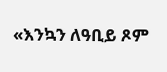«እንኳን ለዓቢይ ጾም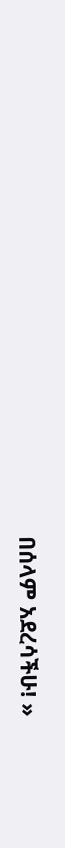በሰላም አደረሳችሁ! »